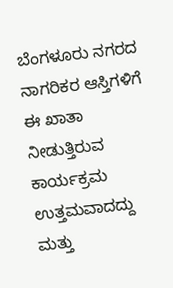ಬೆಂಗಳೂರು ನಗರದ ನಾಗರಿಕರ ಆಸ್ತಿಗಳಿಗೆ ಈ ಖಾತಾ ನೀಡುತ್ತಿರುವ ಕಾರ್ಯಕ್ರಮ ಉತ್ತಮವಾದದ್ದು ಮತ್ತು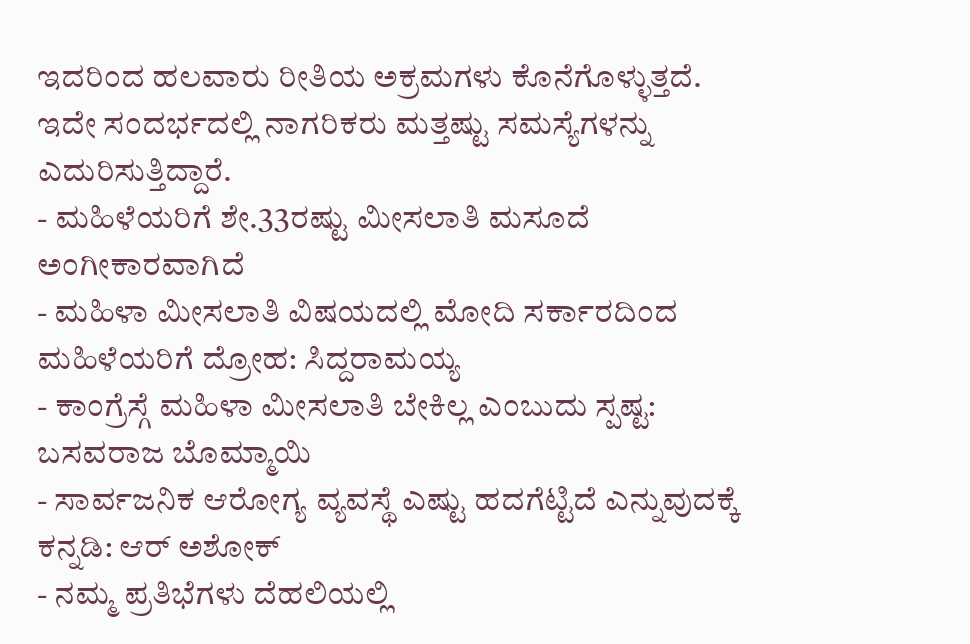ಇದರಿಂದ ಹಲವಾರು ರೀತಿಯ ಅಕ್ರಮಗಳು ಕೊನೆಗೊಳ್ಳುತ್ತದೆ. ಇದೇ ಸಂದರ್ಭದಲ್ಲಿ ನಾಗರಿಕರು ಮತ್ತಷ್ಟು ಸಮಸ್ಯೆಗಳನ್ನು ಎದುರಿಸುತ್ತಿದ್ದಾರೆ.
- ಮಹಿಳೆಯರಿಗೆ ಶೇ.33ರಷ್ಟು ಮೀಸಲಾತಿ ಮಸೂದೆ ಅಂಗೀಕಾರವಾಗಿದೆ
- ಮಹಿಳಾ ಮೀಸಲಾತಿ ವಿಷಯದಲ್ಲಿ ಮೋದಿ ಸರ್ಕಾರದಿಂದ ಮಹಿಳೆಯರಿಗೆ ದ್ರೋಹ: ಸಿದ್ದರಾಮಯ್ಯ
- ಕಾಂಗ್ರೆಸ್ಗೆ ಮಹಿಳಾ ಮೀಸಲಾತಿ ಬೇಕಿಲ್ಲ ಎಂಬುದು ಸ್ಪಷ್ಟ: ಬಸವರಾಜ ಬೊಮ್ಮಾಯಿ
- ಸಾರ್ವಜನಿಕ ಆರೋಗ್ಯ ವ್ಯವಸ್ಥೆ ಎಷ್ಟು ಹದಗೆಟ್ಟಿದೆ ಎನ್ನುವುದಕ್ಕೆ ಕನ್ನಡಿ: ಆರ್ ಅಶೋಕ್
- ನಮ್ಮ ಪ್ರತಿಭೆಗಳು ದೆಹಲಿಯಲ್ಲಿ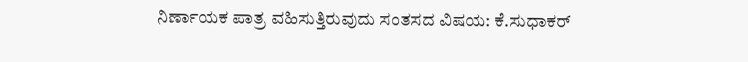ನಿರ್ಣಾಯಕ ಪಾತ್ರ ವಹಿಸುತ್ತಿರುವುದು ಸಂತಸದ ವಿಷಯ: ಕೆ.ಸುಧಾಕರ್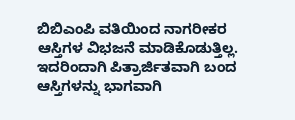ಬಿಬಿಎಂಪಿ ವತಿಯಿಂದ ನಾಗರೀಕರ ಆಸ್ತಿಗಳ ವಿಭಜನೆ ಮಾಡಿಕೊಡುತ್ತಿಲ್ಲ. ಇದರಿಂದಾಗಿ ಪಿತ್ರಾರ್ಜಿತವಾಗಿ ಬಂದ ಆಸ್ತಿಗಳನ್ನು ಭಾಗವಾಗಿ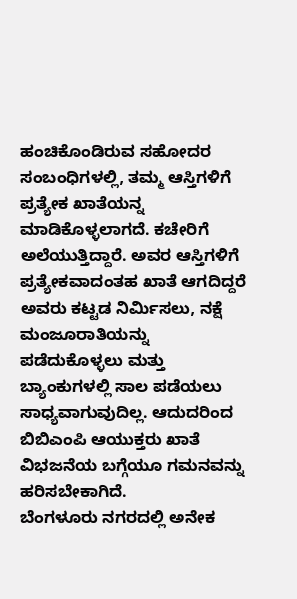ಹಂಚಿಕೊಂಡಿರುವ ಸಹೋದರ ಸಂಬಂಧಿಗಳಲ್ಲಿ, ತಮ್ಮ ಆಸ್ತಿಗಳಿಗೆ ಪ್ರತ್ಯೇಕ ಖಾತೆಯನ್ನ ಮಾಡಿಕೊಳ್ಳಲಾಗದೆ. ಕಚೇರಿಗೆ ಅಲೆಯುತ್ತಿದ್ದಾರೆ. ಅವರ ಆಸ್ತಿಗಳಿಗೆ ಪ್ರತ್ಯೇಕವಾದಂತಹ ಖಾತೆ ಆಗದಿದ್ದರೆ ಅವರು ಕಟ್ಟಡ ನಿರ್ಮಿಸಲು, ನಕ್ಷೆ ಮಂಜೂರಾತಿಯನ್ನು ಪಡೆದುಕೊಳ್ಳಲು ಮತ್ತು ಬ್ಯಾಂಕುಗಳಲ್ಲಿ ಸಾಲ ಪಡೆಯಲು ಸಾಧ್ಯವಾಗುವುದಿಲ್ಲ. ಆದುದರಿಂದ ಬಿಬಿಎಂಪಿ ಆಯುಕ್ತರು ಖಾತೆ ವಿಭಜನೆಯ ಬಗ್ಗೆಯೂ ಗಮನವನ್ನು ಹರಿಸಬೇಕಾಗಿದೆ.
ಬೆಂಗಳೂರು ನಗರದಲ್ಲಿ ಅನೇಕ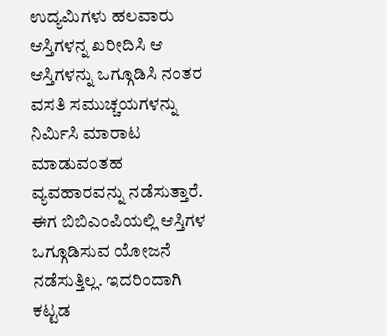ಉದ್ಯಮಿಗಳು ಹಲವಾರು ಆಸ್ತಿಗಳನ್ನ ಖರೀದಿಸಿ ಆ ಆಸ್ತಿಗಳನ್ನು ಒಗ್ಗೂಡಿಸಿ ನಂತರ ವಸತಿ ಸಮುಚ್ಚಯಗಳನ್ನು ನಿರ್ಮಿಸಿ ಮಾರಾಟ ಮಾಡುವಂತಹ ವ್ಯವಹಾರವನ್ನು ನಡೆಸುತ್ತಾರೆ. ಈಗ ಬಿಬಿಎಂಪಿಯಲ್ಲಿ ಆಸ್ತಿಗಳ ಒಗ್ಗೂಡಿಸುವ ಯೋಜನೆ ನಡೆಸುತ್ತಿಲ್ಲ. ಇದರಿಂದಾಗಿ ಕಟ್ಟಡ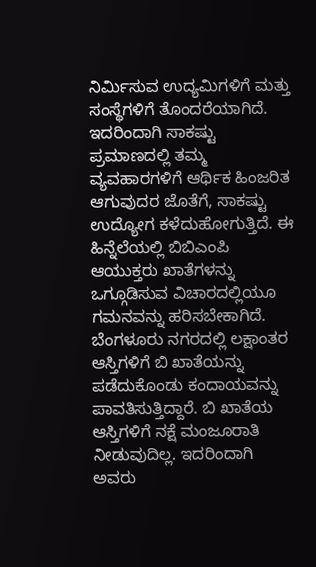ನಿರ್ಮಿಸುವ ಉದ್ಯಮಿಗಳಿಗೆ ಮತ್ತು ಸಂಸ್ಥೆಗಳಿಗೆ ತೊಂದರೆಯಾಗಿದೆ. ಇದರಿಂದಾಗಿ ಸಾಕಷ್ಟು ಪ್ರಮಾಣದಲ್ಲಿ ತಮ್ಮ ವ್ಯವಹಾರಗಳಿಗೆ ಆರ್ಥಿಕ ಹಿಂಜರಿತ ಆಗುವುದರ ಜೊತೆಗೆ, ಸಾಕಷ್ಟು ಉದ್ಯೋಗ ಕಳೆದುಹೋಗುತ್ತಿದೆ. ಈ ಹಿನ್ನೆಲೆಯಲ್ಲಿ ಬಿಬಿಎಂಪಿ ಆಯುಕ್ತರು ಖಾತೆಗಳನ್ನು ಒಗ್ಗೂಡಿಸುವ ವಿಚಾರದಲ್ಲಿಯೂ ಗಮನವನ್ನು ಹರಿಸಬೇಕಾಗಿದೆ.
ಬೆಂಗಳೂರು ನಗರದಲ್ಲಿ ಲಕ್ಷಾಂತರ ಆಸ್ತಿಗಳಿಗೆ ಬಿ ಖಾತೆಯನ್ನು ಪಡೆದುಕೊಂಡು ಕಂದಾಯವನ್ನು ಪಾವತಿಸುತ್ತಿದ್ದಾರೆ. ಬಿ ಖಾತೆಯ ಆಸ್ತಿಗಳಿಗೆ ನಕ್ಷೆ ಮಂಜೂರಾತಿ ನೀಡುವುದಿಲ್ಲ. ಇದರಿಂದಾಗಿ ಅವರು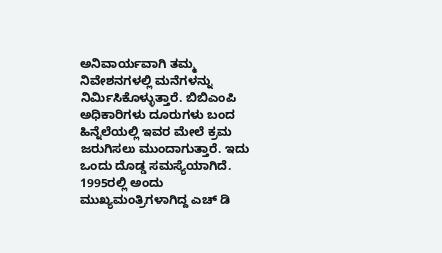ಅನಿವಾರ್ಯವಾಗಿ ತಮ್ಮ ನಿವೇಶನಗಳಲ್ಲಿ ಮನೆಗಳನ್ನು ನಿರ್ಮಿಸಿಕೊಳ್ಳುತ್ತಾರೆ. ಬಿಬಿಎಂಪಿ ಅಧಿಕಾರಿಗಳು ದೂರುಗಳು ಬಂದ ಹಿನ್ನೆಲೆಯಲ್ಲಿ ಇವರ ಮೇಲೆ ಕ್ರಮ ಜರುಗಿಸಲು ಮುಂದಾಗುತ್ತಾರೆ. ಇದು ಒಂದು ದೊಡ್ಡ ಸಮಸ್ಯೆಯಾಗಿದೆ.
1995ರಲ್ಲಿ ಅಂದು ಮುಖ್ಯಮಂತ್ರಿಗಳಾಗಿದ್ದ ಎಚ್ ಡಿ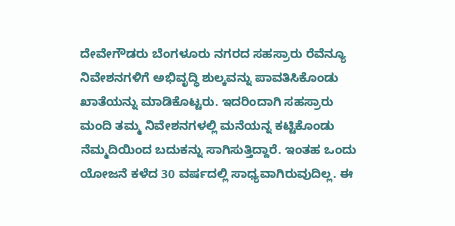ದೇವೇಗೌಡರು ಬೆಂಗಳೂರು ನಗರದ ಸಹಸ್ರಾರು ರೆವೆನ್ಯೂ ನಿವೇಶನಗಳಿಗೆ ಅಭಿವೃದ್ಧಿ ಶುಲ್ಕವನ್ನು ಪಾವತಿಸಿಕೊಂಡು ಖಾತೆಯನ್ನು ಮಾಡಿಕೊಟ್ಟರು. ಇದರಿಂದಾಗಿ ಸಹಸ್ರಾರು ಮಂದಿ ತಮ್ಮ ನಿವೇಶನಗಳಲ್ಲಿ ಮನೆಯನ್ನ ಕಟ್ಟಿಕೊಂಡು ನೆಮ್ಮದಿಯಿಂದ ಬದುಕನ್ನು ಸಾಗಿಸುತ್ತಿದ್ದಾರೆ. ಇಂತಹ ಒಂದು ಯೋಜನೆ ಕಳೆದ 30 ವರ್ಷದಲ್ಲಿ ಸಾಧ್ಯವಾಗಿರುವುದಿಲ್ಲ. ಈ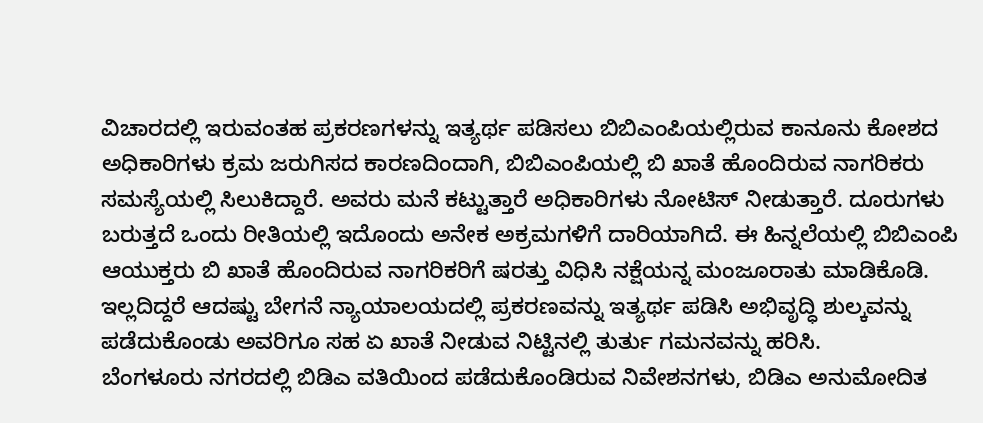ವಿಚಾರದಲ್ಲಿ ಇರುವಂತಹ ಪ್ರಕರಣಗಳನ್ನು ಇತ್ಯರ್ಥ ಪಡಿಸಲು ಬಿಬಿಎಂಪಿಯಲ್ಲಿರುವ ಕಾನೂನು ಕೋಶದ ಅಧಿಕಾರಿಗಳು ಕ್ರಮ ಜರುಗಿಸದ ಕಾರಣದಿಂದಾಗಿ, ಬಿಬಿಎಂಪಿಯಲ್ಲಿ ಬಿ ಖಾತೆ ಹೊಂದಿರುವ ನಾಗರಿಕರು ಸಮಸ್ಯೆಯಲ್ಲಿ ಸಿಲುಕಿದ್ದಾರೆ. ಅವರು ಮನೆ ಕಟ್ಟುತ್ತಾರೆ ಅಧಿಕಾರಿಗಳು ನೋಟಿಸ್ ನೀಡುತ್ತಾರೆ. ದೂರುಗಳು ಬರುತ್ತದೆ ಒಂದು ರೀತಿಯಲ್ಲಿ ಇದೊಂದು ಅನೇಕ ಅಕ್ರಮಗಳಿಗೆ ದಾರಿಯಾಗಿದೆ. ಈ ಹಿನ್ನಲೆಯಲ್ಲಿ ಬಿಬಿಎಂಪಿ ಆಯುಕ್ತರು ಬಿ ಖಾತೆ ಹೊಂದಿರುವ ನಾಗರಿಕರಿಗೆ ಷರತ್ತು ವಿಧಿಸಿ ನಕ್ಷೆಯನ್ನ ಮಂಜೂರಾತು ಮಾಡಿಕೊಡಿ. ಇಲ್ಲದಿದ್ದರೆ ಆದಷ್ಟು ಬೇಗನೆ ನ್ಯಾಯಾಲಯದಲ್ಲಿ ಪ್ರಕರಣವನ್ನು ಇತ್ಯರ್ಥ ಪಡಿಸಿ ಅಭಿವೃದ್ಧಿ ಶುಲ್ಕವನ್ನು ಪಡೆದುಕೊಂಡು ಅವರಿಗೂ ಸಹ ಏ ಖಾತೆ ನೀಡುವ ನಿಟ್ಟಿನಲ್ಲಿ ತುರ್ತು ಗಮನವನ್ನು ಹರಿಸಿ.
ಬೆಂಗಳೂರು ನಗರದಲ್ಲಿ ಬಿಡಿಎ ವತಿಯಿಂದ ಪಡೆದುಕೊಂಡಿರುವ ನಿವೇಶನಗಳು, ಬಿಡಿಎ ಅನುಮೋದಿತ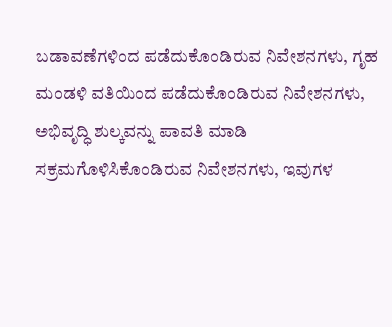ಬಡಾವಣೆಗಳಿಂದ ಪಡೆದುಕೊಂಡಿರುವ ನಿವೇಶನಗಳು, ಗೃಹ ಮಂಡಳಿ ವತಿಯಿಂದ ಪಡೆದುಕೊಂಡಿರುವ ನಿವೇಶನಗಳು, ಅಭಿವೃದ್ಧಿ ಶುಲ್ಕವನ್ನು ಪಾವತಿ ಮಾಡಿ ಸಕ್ರಮಗೊಳಿಸಿಕೊಂಡಿರುವ ನಿವೇಶನಗಳು, ಇವುಗಳ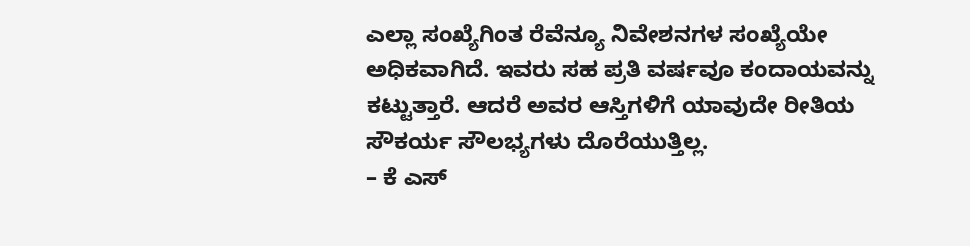ಎಲ್ಲಾ ಸಂಖ್ಯೆಗಿಂತ ರೆವೆನ್ಯೂ ನಿವೇಶನಗಳ ಸಂಖ್ಯೆಯೇ ಅಧಿಕವಾಗಿದೆ. ಇವರು ಸಹ ಪ್ರತಿ ವರ್ಷವೂ ಕಂದಾಯವನ್ನು ಕಟ್ಟುತ್ತಾರೆ. ಆದರೆ ಅವರ ಆಸ್ತಿಗಳಿಗೆ ಯಾವುದೇ ರೀತಿಯ ಸೌಕರ್ಯ ಸೌಲಭ್ಯಗಳು ದೊರೆಯುತ್ತಿಲ್ಲ.
– ಕೆ ಎಸ್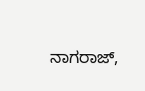ನಾಗರಾಜ್,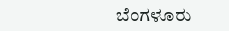ಬೆಂಗಳೂರು